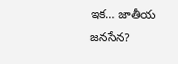ఇక‌… జాతీయ జ‌న‌సేన‌?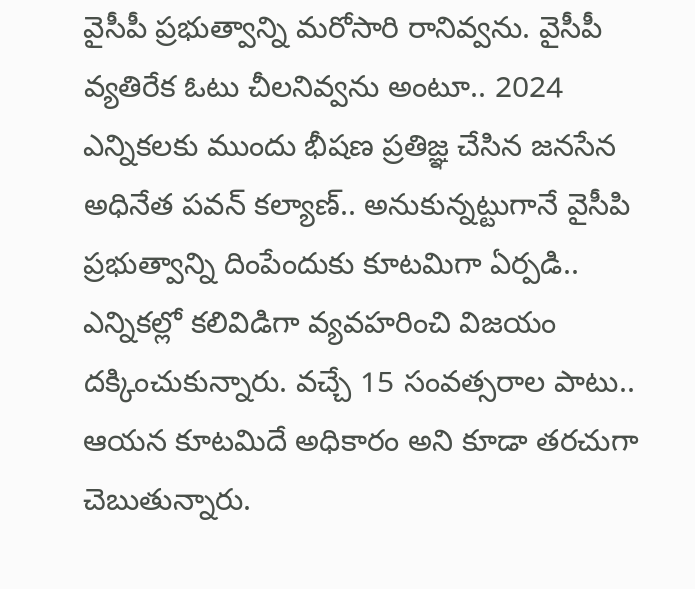వైసీపీ ప్ర‌భుత్వాన్ని మ‌రోసారి రానివ్వ‌ను. వైసీపీ వ్య‌తిరేక ఓటు చీల‌నివ్వ‌ను అంటూ.. 2024 ఎన్నికల‌కు ముందు భీష‌ణ ప్ర‌తిజ్ఞ చేసిన జ‌న‌సేన అధినేత ప‌వ‌న్ క‌ల్యాణ్‌.. అనుకున్న‌ట్టుగానే వైసీపి ప్ర‌భుత్వాన్ని దింపేందుకు కూట‌మిగా ఏర్ప‌డి.. ఎన్నిక‌ల్లో క‌లివిడిగా వ్య‌వ‌హ‌రించి విజ‌యం ద‌క్కించుకున్నారు. వ‌చ్చే 15 సంవ‌త్స‌రాల పాటు.. ఆయ‌న కూట‌మిదే అధికారం అని కూడా త‌ర‌చుగా చెబుతున్నారు.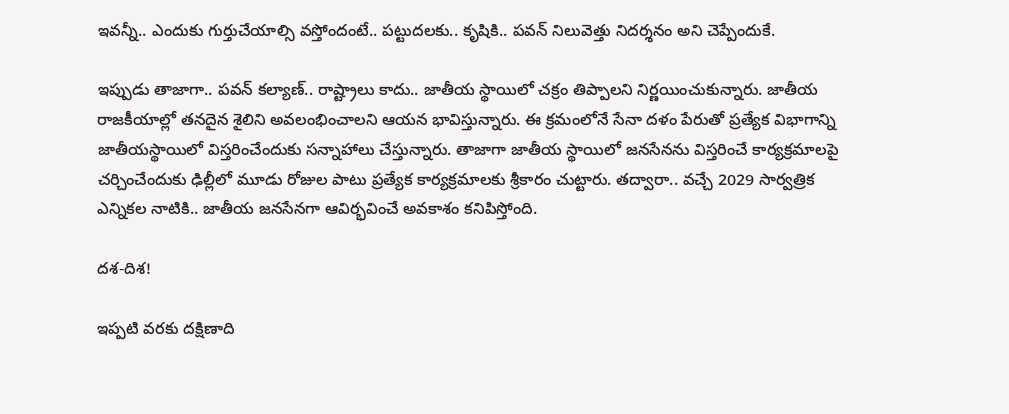ఇవ‌న్నీ.. ఎందుకు గుర్తుచేయాల్సి వ‌స్తోందంటే.. ప‌ట్టుద‌ల‌కు.. కృషికి.. ప‌వ‌న్ నిలువెత్తు నిద‌ర్శ‌నం అని చెప్పేందుకే.

ఇప్పుడు తాజాగా.. ప‌వ‌న్ క‌ల్యాణ్‌.. రాష్ట్రాలు కాదు.. జాతీయ స్థాయిలో చ‌క్రం తిప్పాల‌ని నిర్ణ‌యించుకున్నారు. జాతీయ రాజ‌కీయాల్లో త‌న‌దైన శైలిని అవ‌లంభించాల‌ని ఆయ‌న భావిస్తున్నారు. ఈ క్ర‌మంలోనే సేనా ద‌ళం పేరుతో ప్ర‌త్యేక విభాగాన్ని జాతీయ‌స్థాయిలో విస్త‌రించేందుకు స‌న్నాహాలు చేస్తున్నారు. తాజాగా జాతీయ‌ స్థాయిలో జ‌న‌సేన‌ను విస్త‌రించే కార్య‌క్ర‌మాల‌పై చ‌ర్చించేందుకు ఢిల్లీలో మూడు రోజుల పాటు ప్ర‌త్యేక కార్య‌క్ర‌మాలకు శ్రీకారం చుట్టారు. త‌ద్వారా.. వ‌చ్చే 2029 సార్వ‌త్రిక ఎన్నిక‌ల నాటికి.. జాతీయ జ‌న‌సేన‌గా ఆవిర్భ‌వించే అవ‌కాశం క‌నిపిస్తోంది.

ద‌శ‌-దిశ‌!

ఇప్ప‌టి వ‌ర‌కు ద‌క్షిణాది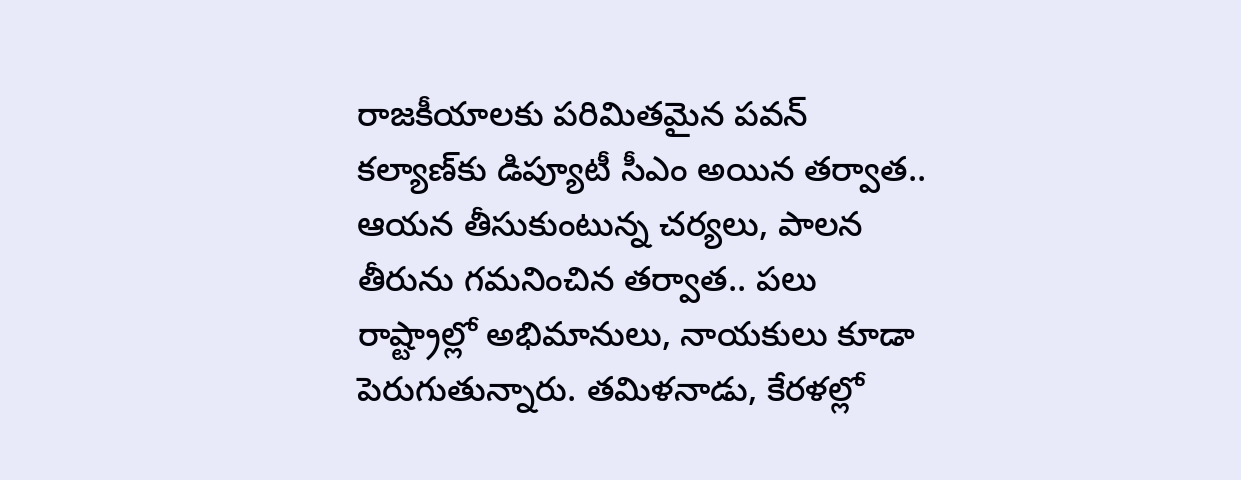రాజ‌కీయాల‌కు ప‌రిమిత‌మైన ప‌వ‌న్ క‌ల్యాణ్‌కు డిప్యూటీ సీఎం అయిన త‌ర్వాత‌.. ఆయన తీసుకుంటున్న చ‌ర్య‌లు, పాల‌న తీరును గ‌మ‌నించిన త‌ర్వాత‌.. ప‌లు రాష్ట్రాల్లో అభిమానులు, నాయ‌కులు కూడా పెరుగుతున్నారు. త‌మిళ‌నాడు, కేర‌ళ‌ల్లో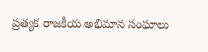ప్ర‌త్య‌క రాజ‌కీయ అభిమాన సంఘాలు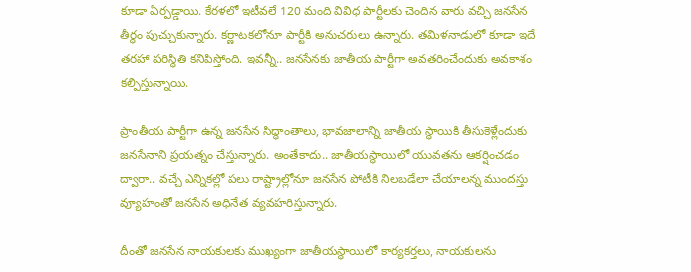కూడా ఏర్ప‌డ్డాయి. కేర‌ళ‌లో ఇటీవ‌లే 120 మంది వివిధ పార్టీల‌కు చెందిన వారు వ‌చ్చి జ‌న‌సేన తీర్థం పుచ్చుకున్నారు. క‌ర్ణాట‌క‌లోనూ పార్టీకి అనుచ‌రులు ఉన్నారు. త‌మిళ‌నాడులో కూడా ఇదే త‌ర‌హా ప‌రిస్థితి క‌నిపిస్తోంది. ఇవ‌న్నీ.. జ‌న‌సేన‌కు జాతీయ పార్టీగా అవ‌త‌రించేందుకు అవ‌కాశం క‌ల్పిస్తున్నాయి.

ప్రాంతీయ పార్టీగా ఉన్న జనసేన సిద్ధాంతాలు, భావజాలాన్ని జాతీయ స్థాయికి తీసుకెళ్లేందుకు జ‌నసేనాని ప్ర‌య‌త్నం చేస్తున్నారు. అంతేకాదు.. జాతీయ‌స్థాయిలో యువ‌త‌ను ఆక‌ర్షించ‌డం ద్వారా.. వ‌చ్చే ఎన్నికల్లో ప‌లు రాష్ట్రాల్లోనూ జ‌న‌సేన పోటీకి నిల‌బ‌డేలా చేయాల‌న్న ముంద‌స్తు వ్యూహంతో జ‌న‌సేన అధినేత వ్య‌వ‌హ‌రిస్తున్నారు.

దీంతో జ‌న‌సేన నాయ‌కుల‌కు ముఖ్యంగా జాతీయ‌స్థాయిలో కార్య‌క‌ర్త‌లు, నాయ‌కులను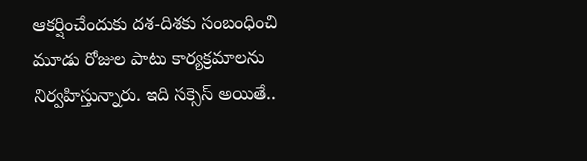ఆక‌ర్షించేందుకు ద‌శ‌-దిశ‌కు సంబంధించి మూడు రోజుల పాటు కార్య‌క్ర‌మాలను నిర్వ‌హిస్తున్నారు. ఇది స‌క్సెస్ అయితే..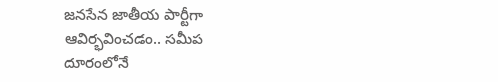జ‌నసేన జాతీయ పార్టీగా ఆవిర్భ‌వించ‌డం.. స‌మీప దూరంలోనే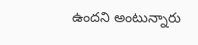ఉంద‌ని అంటున్నారు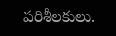ప‌రిశీల‌కులు.